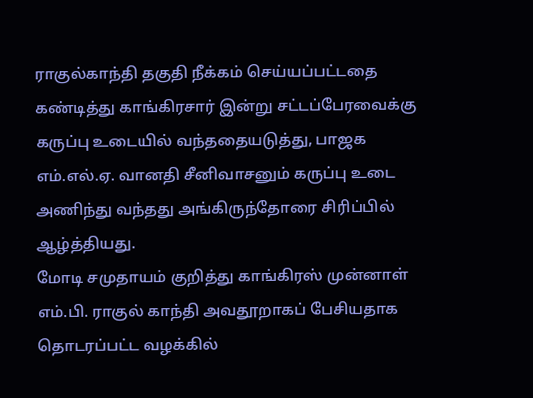ராகுல்காந்தி தகுதி நீக்கம் செய்யப்பட்டதை கண்டித்து காங்கிரசார் இன்று சட்டப்பேரவைக்கு கருப்பு உடையில் வந்ததையடுத்து, பாஜக எம்.எல்.ஏ. வானதி சீனிவாசனும் கருப்பு உடை அணிந்து வந்தது அங்கிருந்தோரை சிரிப்பில் ஆழ்த்தியது.
மோடி சமுதாயம் குறித்து காங்கிரஸ் முன்னாள் எம்.பி. ராகுல் காந்தி அவதூறாகப் பேசியதாக தொடரப்பட்ட வழக்கில்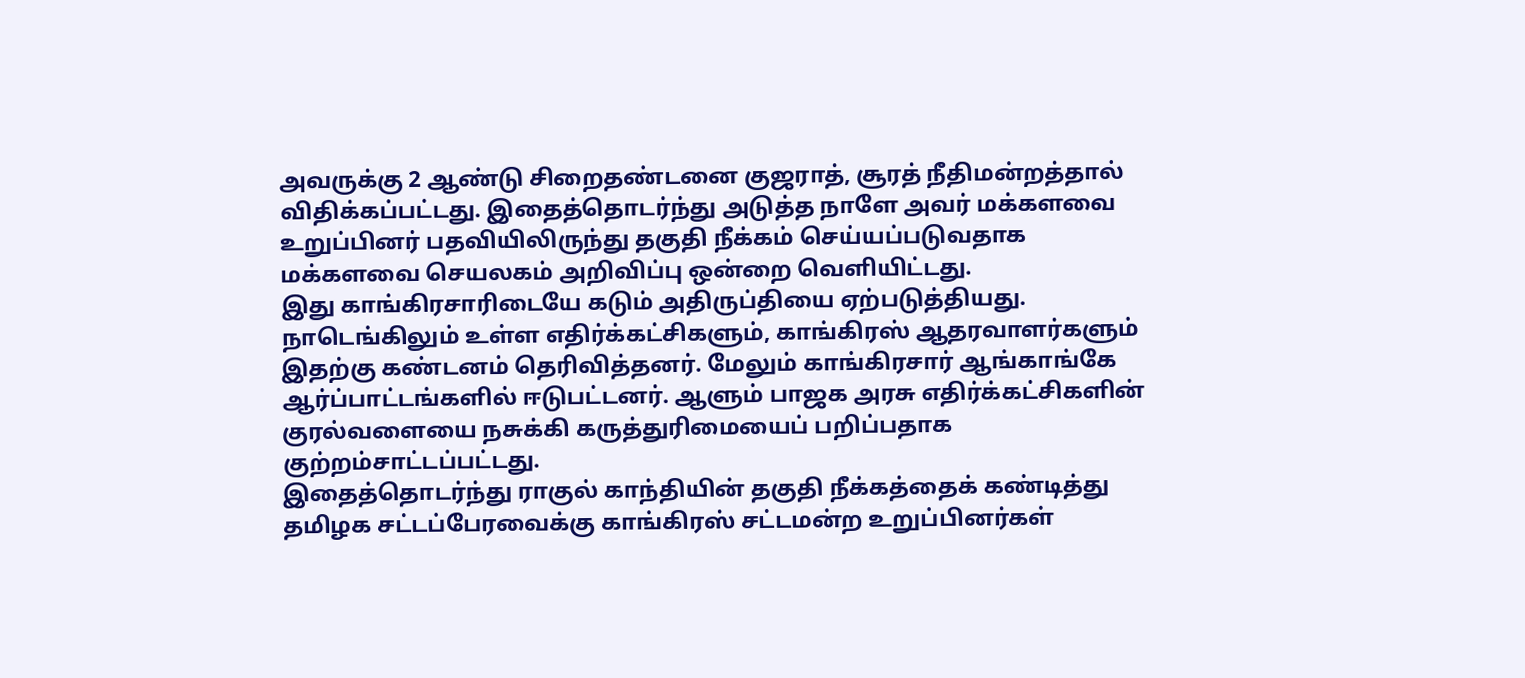அவருக்கு 2 ஆண்டு சிறைதண்டனை குஜராத், சூரத் நீதிமன்றத்தால் விதிக்கப்பட்டது. இதைத்தொடர்ந்து அடுத்த நாளே அவர் மக்களவை உறுப்பினர் பதவியிலிருந்து தகுதி நீக்கம் செய்யப்படுவதாக மக்களவை செயலகம் அறிவிப்பு ஒன்றை வெளியிட்டது.
இது காங்கிரசாரிடையே கடும் அதிருப்தியை ஏற்படுத்தியது. நாடெங்கிலும் உள்ள எதிர்க்கட்சிகளும், காங்கிரஸ் ஆதரவாளர்களும் இதற்கு கண்டனம் தெரிவித்தனர். மேலும் காங்கிரசார் ஆங்காங்கே ஆர்ப்பாட்டங்களில் ஈடுபட்டனர். ஆளும் பாஜக அரசு எதிர்க்கட்சிகளின் குரல்வளையை நசுக்கி கருத்துரிமையைப் பறிப்பதாக குற்றம்சாட்டப்பட்டது.
இதைத்தொடர்ந்து ராகுல் காந்தியின் தகுதி நீக்கத்தைக் கண்டித்து தமிழக சட்டப்பேரவைக்கு காங்கிரஸ் சட்டமன்ற உறுப்பினர்கள்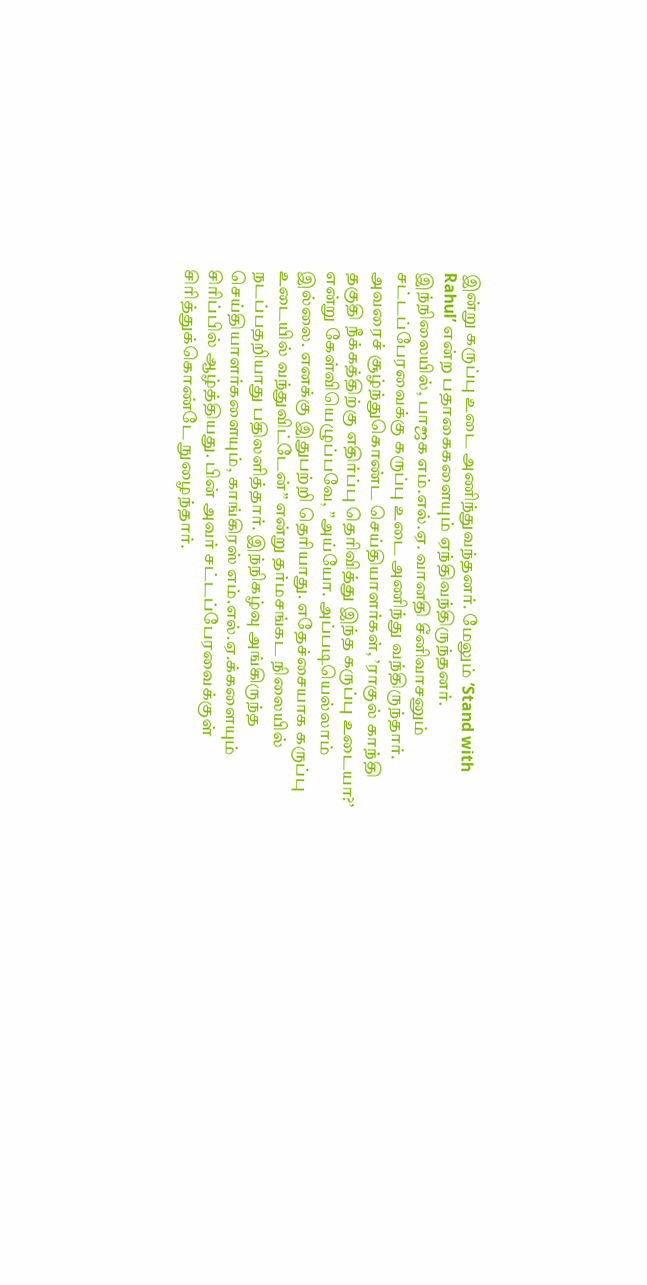இன்று கருப்பு உடை அணிந்துவந்தனர். மேலும் ’Stand with Rahul’ என்ற பதாகைகளையும் ஏந்திவந்திருந்தனர்.
இந்நிலையில், பாஜக எம்.எல்.ஏ. வானதி சீனிவாசனும் சட்டப்பேரவைக்கு கருப்பு உடை அணிந்து வந்திருந்தார். அவரைச் சூழ்ந்துகொண்ட செய்தியாளர்கள், ’ராகுல் காந்தி தகுதி நீக்கத்திற்கு எதிர்ப்பு தெரிவித்து இந்த கருப்பு உடையா?’ என்று கேள்வியெழுப்பவே, ”அய்யோ. அப்படியெல்லாம் இல்லை. எனக்கு இதுபற்றி தெரியாது. எதேச்சையாக கருப்பு உடையில் வந்துவிட்டேன்” என்று தர்மசங்கட நிலையில் நடப்பதறியாது பதிலளித்தார். இந்நிகழ்வு அங்கிருந்த செய்தியாளர்களையும், காங்கிரஸ் எம்.எல்.ஏ.க்களையும் சிரிப்பில் ஆழ்த்தியது. பின் அவர் சட்டப்பேரவைக்குள் சிரித்துக்கொண்டே நுழைந்தார்.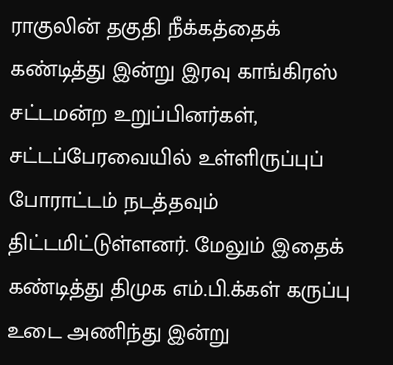ராகுலின் தகுதி நீக்கத்தைக் கண்டித்து இன்று இரவு காங்கிரஸ் சட்டமன்ற உறுப்பினர்கள், சட்டப்பேரவையில் உள்ளிருப்புப் போராட்டம் நடத்தவும் திட்டமிட்டுள்ளனர். மேலும் இதைக் கண்டித்து திமுக எம்.பி.க்கள் கருப்பு உடை அணிந்து இன்று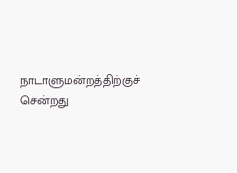நாடாளுமன்றத்திற்குச் சென்றது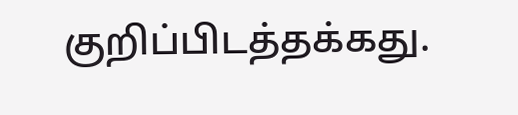குறிப்பிடத்தக்கது.